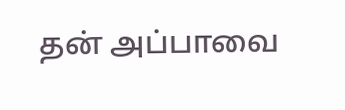தன் அப்பாவை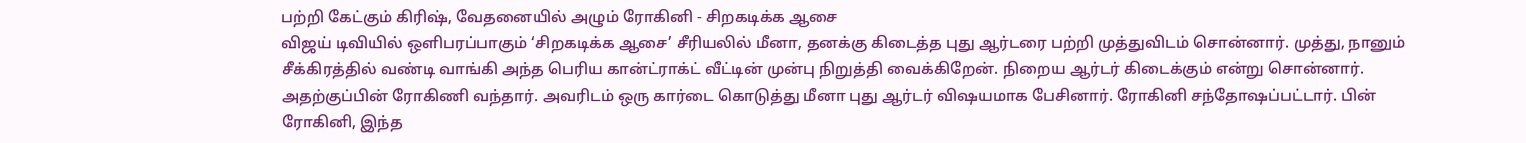பற்றி கேட்கும் கிரிஷ், வேதனையில் அழும் ரோகினி - சிறகடிக்க ஆசை
விஜய் டிவியில் ஒளிபரப்பாகும் ‘சிறகடிக்க ஆசை’ சீரியலில் மீனா, தனக்கு கிடைத்த புது ஆர்டரை பற்றி முத்துவிடம் சொன்னார். முத்து, நானும் சீக்கிரத்தில் வண்டி வாங்கி அந்த பெரிய கான்ட்ராக்ட் வீட்டின் முன்பு நிறுத்தி வைக்கிறேன். நிறைய ஆர்டர் கிடைக்கும் என்று சொன்னார். அதற்குப்பின் ரோகிணி வந்தார். அவரிடம் ஒரு கார்டை கொடுத்து மீனா புது ஆர்டர் விஷயமாக பேசினார். ரோகினி சந்தோஷப்பட்டார். பின் ரோகினி, இந்த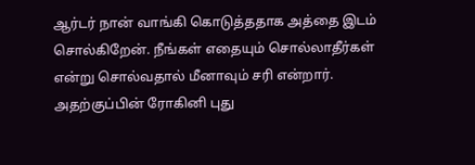ஆர்டர் நான் வாங்கி கொடுத்ததாக அத்தை இடம் சொல்கிறேன். நீங்கள் எதையும் சொல்லாதீர்கள் என்று சொல்வதால் மீனாவும் சரி என்றார்.
அதற்குப்பின் ரோகினி புது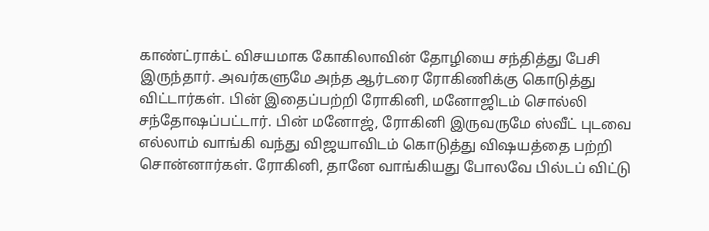காண்ட்ராக்ட் விசயமாக கோகிலாவின் தோழியை சந்தித்து பேசி இருந்தார். அவர்களுமே அந்த ஆர்டரை ரோகிணிக்கு கொடுத்து விட்டார்கள். பின் இதைப்பற்றி ரோகினி, மனோஜிடம் சொல்லி சந்தோஷப்பட்டார். பின் மனோஜ், ரோகினி இருவருமே ஸ்வீட் புடவை எல்லாம் வாங்கி வந்து விஜயாவிடம் கொடுத்து விஷயத்தை பற்றி சொன்னார்கள். ரோகினி, தானே வாங்கியது போலவே பில்டப் விட்டு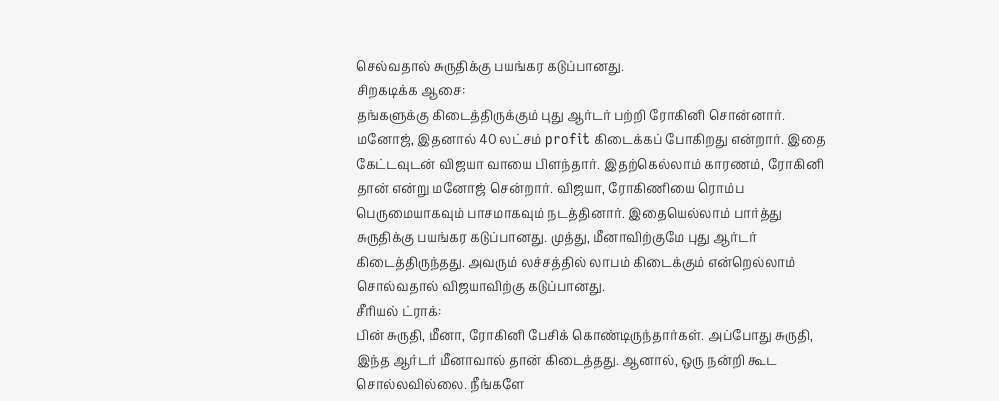செல்வதால் சுருதிக்கு பயங்கர கடுப்பானது.
சிறகடிக்க ஆசை:
தங்களுக்கு கிடைத்திருக்கும் புது ஆர்டர் பற்றி ரோகினி சொன்னார். மனோஜ், இதனால் 40 லட்சம் profit கிடைக்கப் போகிறது என்றார். இதை கேட்டவுடன் விஜயா வாயை பிளந்தார். இதற்கெல்லாம் காரணம், ரோகினி தான் என்று மனோஜ் சென்றார். விஜயா, ரோகிணியை ரொம்ப பெருமையாகவும் பாசமாகவும் நடத்தினார். இதையெல்லாம் பார்த்து சுருதிக்கு பயங்கர கடுப்பானது. முத்து, மீனாவிற்குமே புது ஆர்டர் கிடைத்திருந்தது. அவரும் லச்சத்தில் லாபம் கிடைக்கும் என்றெல்லாம் சொல்வதால் விஜயாவிற்கு கடுப்பானது.
சீரியல் ட்ராக்:
பின் சுருதி, மீனா, ரோகினி பேசிக் கொண்டிருந்தார்கள். அப்போது சுருதி, இந்த ஆர்டர் மீனாவால் தான் கிடைத்தது. ஆனால், ஒரு நன்றி கூட சொல்லவில்லை. நீங்களே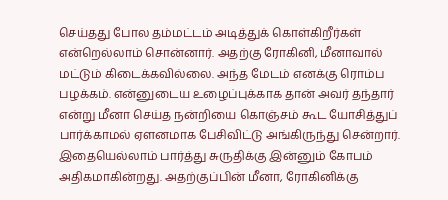செய்தது போல தம்மட்டம் அடித்துக் கொள்கிறீர்கள் என்றெல்லாம் சொன்னார். அதற்கு ரோகினி, மீனாவால் மட்டும் கிடைக்கவில்லை. அந்த மேடம் எனக்கு ரொம்ப பழக்கம். என்னுடைய உழைப்புக்காக தான் அவர் தந்தார் என்று மீனா செய்த நன்றியை கொஞ்சம் கூட யோசித்துப் பார்க்காமல் ஏளனமாக பேசிவிட்டு அங்கிருந்து சென்றார். இதையெல்லாம் பார்த்து சுருதிக்கு இன்னும் கோபம் அதிகமாகின்றது. அதற்குப்பின் மீனா, ரோகினிக்கு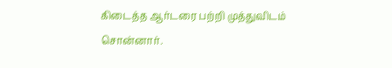கிடைத்த ஆர்டரை பற்றி முத்துவிடம் சொன்னார்.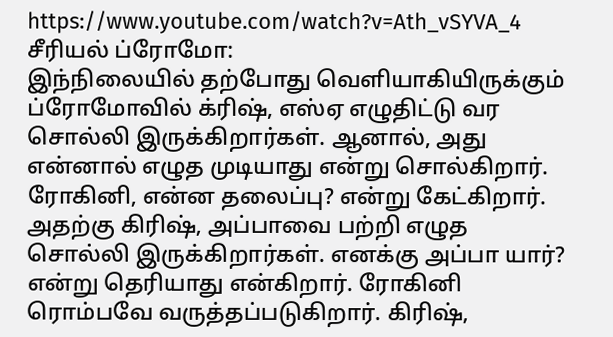https://www.youtube.com/watch?v=Ath_vSYVA_4
சீரியல் ப்ரோமோ:
இந்நிலையில் தற்போது வெளியாகியிருக்கும் ப்ரோமோவில் க்ரிஷ், எஸ்ஏ எழுதிட்டு வர சொல்லி இருக்கிறார்கள். ஆனால், அது என்னால் எழுத முடியாது என்று சொல்கிறார். ரோகினி, என்ன தலைப்பு? என்று கேட்கிறார். அதற்கு கிரிஷ், அப்பாவை பற்றி எழுத சொல்லி இருக்கிறார்கள். எனக்கு அப்பா யார்? என்று தெரியாது என்கிறார். ரோகினி ரொம்பவே வருத்தப்படுகிறார். கிரிஷ்,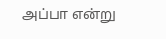அப்பா என்று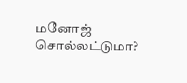மனோஜ் சொல்லட்டுமா?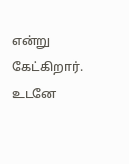என்று கேட்கிறார். உடனே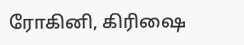ரோகினி, கிரிஷை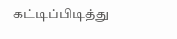கட்டிப்பிடித்து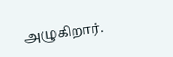அழுகிறார்.